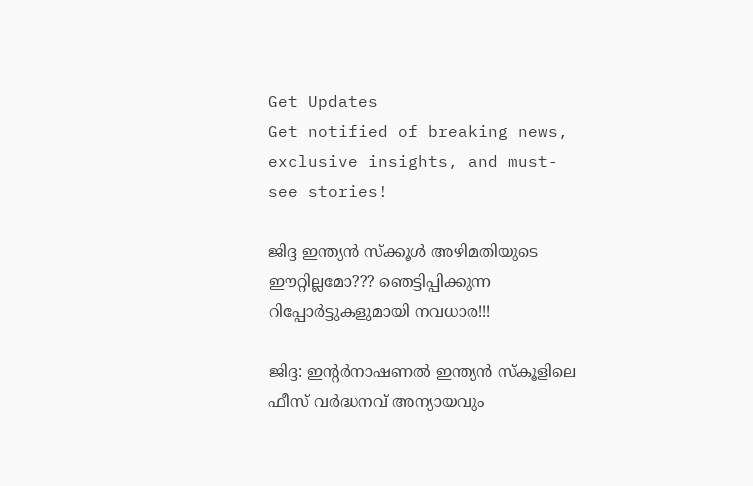Get Updates
Get notified of breaking news, exclusive insights, and must-see stories!

ജിദ്ദ ഇന്ത്യന്‍ സ്‌ക്കൂള്‍ അഴിമതിയുടെ ഈറ്റില്ലമോ??? ഞെട്ടിപ്പിക്കുന്ന റിപ്പോര്‍ട്ടുകളുമായി നവധാര!!!

ജിദ്ദ: ഇന്റര്‍നാഷണല്‍ ഇന്ത്യന്‍ സ്‌കൂളിലെ ഫീസ് വര്‍ദ്ധനവ് അന്യായവും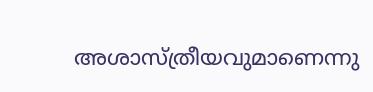അശാസ്ത്രീയവുമാണെന്നു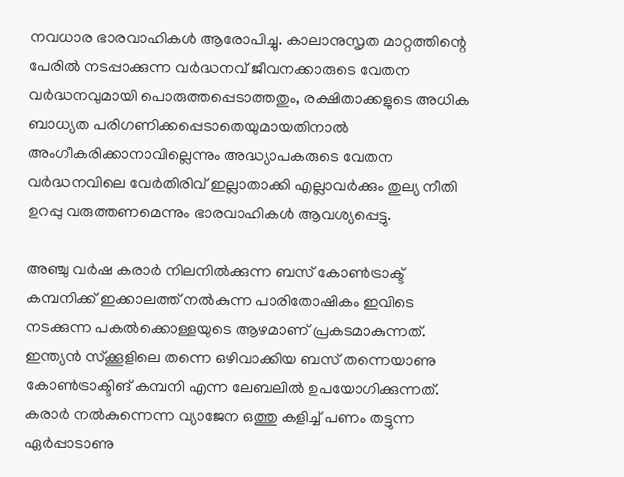നവധാര ഭാരവാഹികള്‍ ആരോപിച്ചു. കാലാനുസൃത മാറ്റത്തിന്റെ പേരില്‍ നടപ്പാക്കുന്ന വര്‍ദ്ധനവ് ജീവനക്കാരുടെ വേതന വര്‍ദ്ധനവുമായി പൊരുത്തപ്പെടാത്തതും, രക്ഷിതാക്കളുടെ അധിക ബാധ്യത പരിഗണിക്കപ്പെടാതെയുമായതിനാല്‍ അംഗീകരിക്കാനാവില്ലെന്നും അദ്ധ്യാപകരുടെ വേതന വര്‍ദ്ധനവിലെ വേര്‍തിരിവ് ഇല്ലാതാക്കി എല്ലാവര്‍ക്കും തുല്യ നീതി ഉറപ്പു വരുത്തണമെന്നും ഭാരവാഹികള്‍ ആവശ്യപ്പെട്ടു.

അഞ്ചു വര്‍ഷ കരാര്‍ നിലനില്‍ക്കുന്ന ബസ് കോണ്‍ട്രാക്ട് കമ്പനിക്ക് ഇക്കാലത്ത് നല്‍കുന്ന പാരിതോഷികം ഇവിടെ നടക്കുന്ന പകല്‍ക്കൊള്ളയുടെ ആഴമാണ് പ്രകടമാകുന്നത്. ഇന്ത്യന്‍ സ്‌ക്കൂളിലെ തന്നെ ഒഴിവാക്കിയ ബസ് തന്നെയാണു കോണ്‍ട്രാക്ടിങ് കമ്പനി എന്ന ലേബലില്‍ ഉപയോഗിക്കുന്നത്. കരാര്‍ നല്‍കുന്നെന്ന വ്യാജേന ഒത്തു കളിച്ച് പണം തട്ടുന്ന ഏര്‍പ്പാടാണു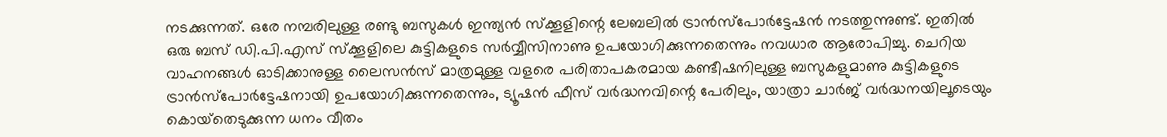നടക്കുന്നത്. ഒരേ നമ്പരിലുള്ള രണ്ടു ബസുകള്‍ ഇന്ത്യന്‍ സ്‌ക്കൂളിന്റെ ലേബലില്‍ ട്രാന്‍സ്‌പോര്‍ട്ടേഷന്‍ നടത്തുന്നുണ്ട്. ഇതില്‍ ഒരു ബസ് ഡി.പി.എസ് സ്‌ക്കൂളിലെ കുട്ടികളുടെ സര്‍വ്വീസിനാണു ഉപയോഗിക്കുന്നതെന്നും നവധാര ആരോപിച്ചു. ചെറിയ വാഹനങ്ങള്‍ ഓടിക്കാനുള്ള ലൈസന്‍സ് മാത്രമുള്ള വളരെ പരിതാപകരമായ കണ്ടീഷനിലുള്ള ബസുകളുമാണു കുട്ടികളുടെ ട്രാന്‍സ്‌പോര്‍ട്ടേഷനായി ഉപയോഗിക്കുന്നതെന്നും, ട്യൂഷന്‍ ഫീസ് വര്‍ദ്ധനവിന്റെ പേരിലും, യാത്രാ ചാര്‍ജ് വര്‍ദ്ധനയിലൂടെയും കൊയ്‌തെടുക്കുന്ന ധനം വീതം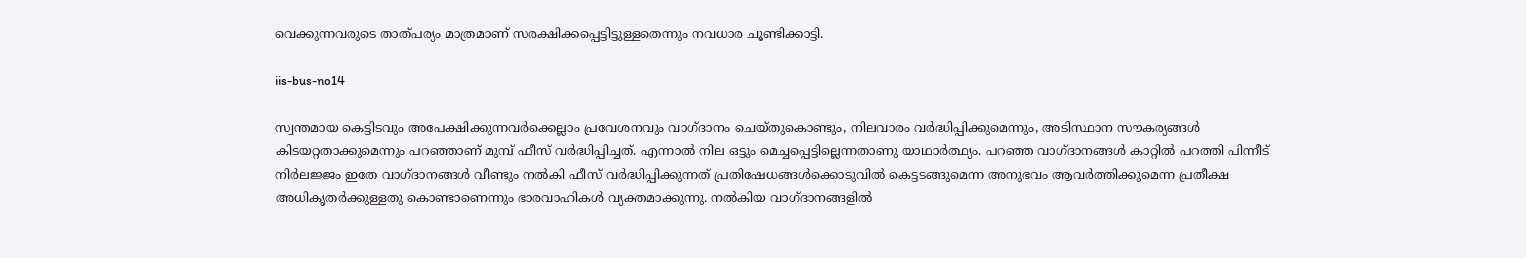വെക്കുന്നവരുടെ താത്പര്യം മാത്രമാണ് സരക്ഷിക്കപ്പെട്ടിട്ടുള്ളതെന്നും നവധാര ചൂണ്ടിക്കാട്ടി.

iis-bus-no14

സ്വന്തമായ കെട്ടിടവും അപേക്ഷിക്കുന്നവര്‍ക്കെല്ലാം പ്രവേശനവും വാഗ്ദാനം ചെയ്തുകൊണ്ടും, നിലവാരം വര്‍ദ്ധിപ്പിക്കുമെന്നും, അടിസ്ഥാന സൗകര്യങ്ങള്‍ കിടയറ്റതാക്കുമെന്നും പറഞ്ഞാണ് മുമ്പ് ഫീസ് വര്‍ദ്ധിപ്പിച്ചത്. എന്നാല്‍ നില ഒട്ടും മെച്ചപ്പെട്ടില്ലെന്നതാണു യാഥാര്‍ത്ഥ്യം. പറഞ്ഞ വാഗ്ദാനങ്ങള്‍ കാറ്റില്‍ പറത്തി പിന്നീട് നിര്‍ലജ്ജം ഇതേ വാഗ്ദാനങ്ങള്‍ വീണ്ടും നല്‍കി ഫീസ് വര്‍ദ്ധിപ്പിക്കുന്നത് പ്രതിഷേധങ്ങള്‍ക്കൊടുവില്‍ കെട്ടടങ്ങുമെന്ന അനുഭവം ആവര്‍ത്തിക്കുമെന്ന പ്രതീക്ഷ അധികൃതര്‍ക്കുള്ളതു കൊണ്ടാണെന്നും ഭാരവാഹികള്‍ വ്യക്തമാക്കുന്നു. നല്‍കിയ വാഗ്ദാനങ്ങളില്‍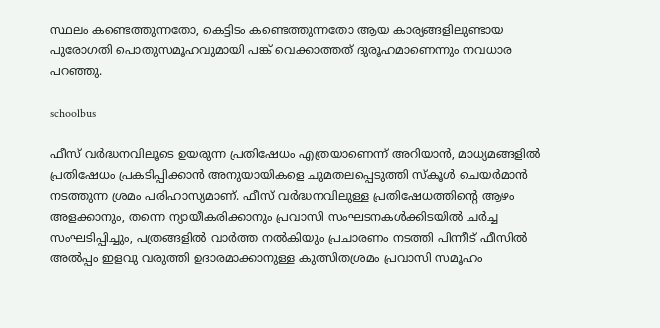സ്ഥലം കണ്ടെത്തുന്നതോ, കെട്ടിടം കണ്ടെത്തുന്നതോ ആയ കാര്യങ്ങളിലുണ്ടായ പുരോഗതി പൊതുസമൂഹവുമായി പങ്ക് വെക്കാത്തത് ദുരൂഹമാണെന്നും നവധാര പറഞ്ഞു.

schoolbus

ഫീസ് വര്‍ദ്ധനവിലൂടെ ഉയരുന്ന പ്രതിഷേധം എത്രയാണെന്ന് അറിയാന്‍, മാധ്യമങ്ങളില്‍ പ്രതിഷേധം പ്രകടിപ്പിക്കാന്‍ അനുയായികളെ ചുമതലപ്പെടുത്തി സ്‌കൂള്‍ ചെയര്‍മാന്‍ നടത്തുന്ന ശ്രമം പരിഹാസ്യമാണ്. ഫീസ് വര്‍ദ്ധനവിലുള്ള പ്രതിഷേധത്തിന്റെ ആഴം അളക്കാനും, തന്നെ ന്യായീകരിക്കാനും പ്രവാസി സംഘടനകള്‍ക്കിടയില്‍ ചര്‍ച്ച സംഘടിപ്പിച്ചും, പത്രങ്ങളില്‍ വാര്‍ത്ത നല്‍കിയും പ്രചാരണം നടത്തി പിന്നീട് ഫീസില്‍ അല്‍പ്പം ഇളവു വരുത്തി ഉദാരമാക്കാനുള്ള കുത്സിതശ്രമം പ്രവാസി സമൂഹം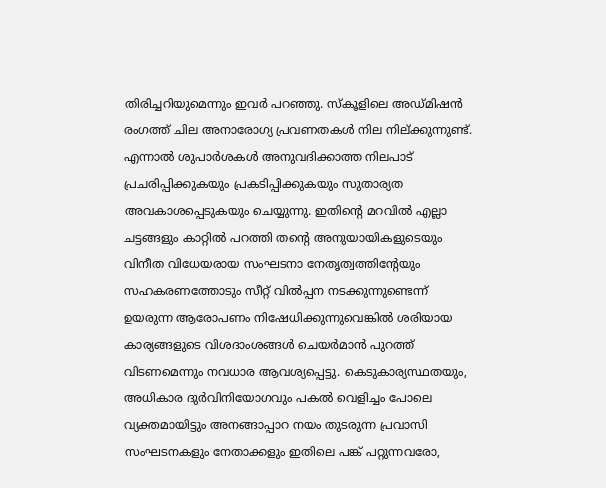തിരിച്ചറിയുമെന്നും ഇവര്‍ പറഞ്ഞു. സ്‌കൂളിലെ അഡ്മിഷന്‍ രംഗത്ത് ചില അനാരോഗ്യ പ്രവണതകള്‍ നില നില്ക്കുന്നുണ്ട്. എന്നാല്‍ ശുപാര്‍ശകള്‍ അനുവദിക്കാത്ത നിലപാട് പ്രചരിപ്പിക്കുകയും പ്രകടിപ്പിക്കുകയും സുതാര്യത അവകാശപ്പെടുകയും ചെയ്യുന്നു. ഇതിന്റെ മറവില്‍ എല്ലാ ചട്ടങ്ങളും കാറ്റില്‍ പറത്തി തന്റെ അനുയായികളുടെയും വിനീത വിധേയരായ സംഘടനാ നേതൃത്വത്തിന്റേയും സഹകരണത്തോടും സീറ്റ് വില്‍പ്പന നടക്കുന്നുണ്ടെന്ന് ഉയരുന്ന ആരോപണം നിഷേധിക്കുന്നുവെങ്കില്‍ ശരിയായ കാര്യങ്ങളുടെ വിശദാംശങ്ങള്‍ ചെയര്‍മാന്‍ പുറത്ത് വിടണമെന്നും നവധാര ആവശ്യപ്പെട്ടു. കെടുകാര്യസ്ഥതയും, അധികാര ദുര്‍വിനിയോഗവും പകല്‍ വെളിച്ചം പോലെ വ്യക്തമായിട്ടും അനങ്ങാപ്പാറ നയം തുടരുന്ന പ്രവാസി സംഘടനകളും നേതാക്കളും ഇതിലെ പങ്ക് പറ്റുന്നവരോ,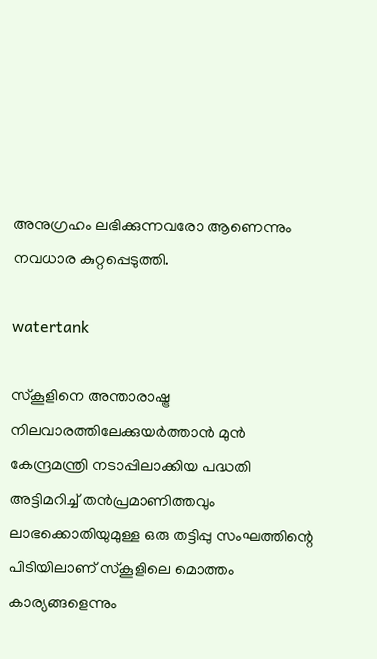അനുഗ്രഹം ലഭിക്കുന്നവരോ ആണെന്നും നവധാര കുറ്റപ്പെടുത്തി.

watertank

സ്‌കൂളിനെ അന്താരാഷ്ട്ര നിലവാരത്തിലേക്കുയര്‍ത്താന്‍ മുന്‍ കേന്ദ്രമന്ത്രി നടാപ്പിലാക്കിയ പദ്ധതി അട്ടിമറിച്ച് തന്‍പ്രമാണിത്തവും ലാഭക്കൊതിയുമുള്ള ഒരു തട്ടിപ്പു സംഘത്തിന്റെ പിടിയിലാണ് സ്‌കൂളിലെ മൊത്തം കാര്യങ്ങളെന്നും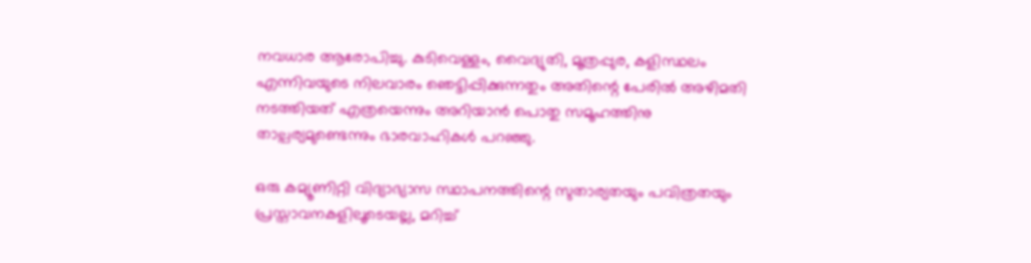നവധാര ആരോപിച്ചു. കുടിവെള്ളം, വൈദ്യുതി, മൂത്രപ്പുര, കളിസ്ഥലം എന്നിവയുടെ നിലവാരം ഞെട്ടിപ്പിക്കുന്നതും അതിന്റെ പേരില്‍ അഴിമതി നടത്തിയത് എത്രയെന്നും അറിയാന്‍ പൊതു സമൂഹത്തിനു താല്പര്യമുണ്ടെന്നും ഭാരവാഹികള്‍ പറഞ്ഞു.

ഒരു കമ്യൂണിറ്റി വിദ്യാഭ്യാസ സ്ഥാപനത്തിന്റെ സുതാര്യതയും പവിത്രതയും പ്രസ്താവനകളിലൂടെയല്ല, മറിച്ച്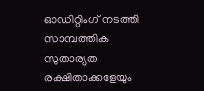ഓഡിറ്റിംഗ് നടത്തി സാമ്പത്തിക സുതാര്യത രക്ഷിതാക്കളേയും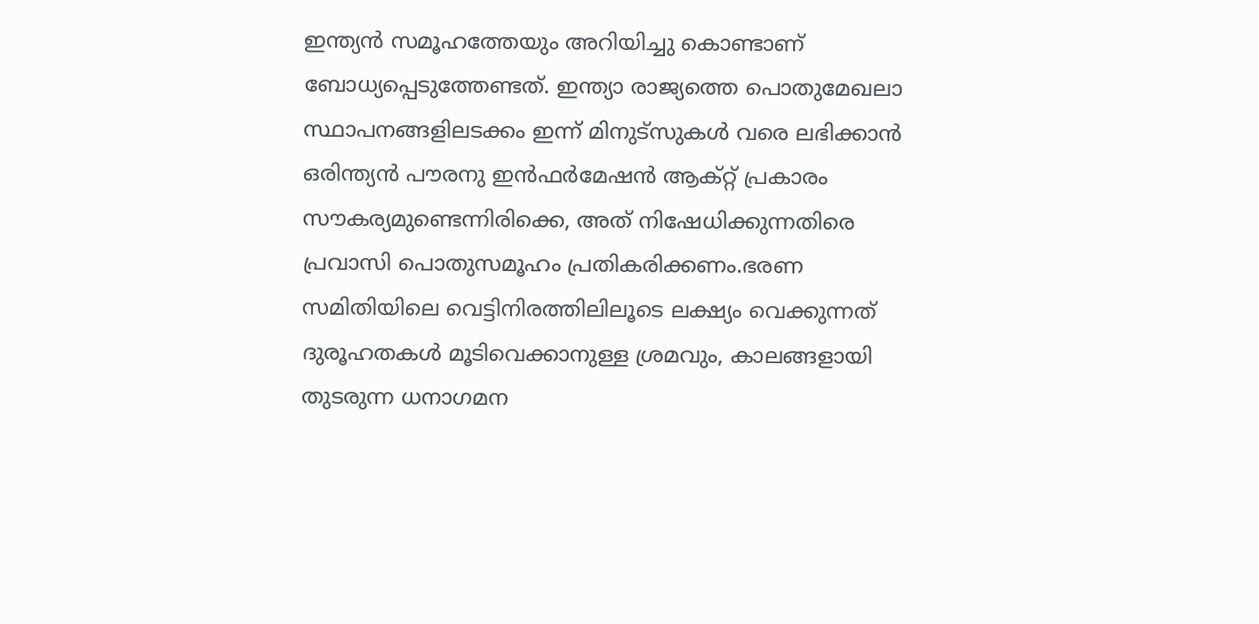ഇന്ത്യന്‍ സമൂഹത്തേയും അറിയിച്ചു കൊണ്ടാണ് ബോധ്യപ്പെടുത്തേണ്ടത്. ഇന്ത്യാ രാജ്യത്തെ പൊതുമേഖലാ സ്ഥാപനങ്ങളിലടക്കം ഇന്ന് മിനുട്‌സുകള്‍ വരെ ലഭിക്കാന്‍ ഒരിന്ത്യന്‍ പൗരനു ഇന്‍ഫര്‍മേഷന്‍ ആക്റ്റ് പ്രകാരം സൗകര്യമുണ്ടെന്നിരിക്കെ, അത് നിഷേധിക്കുന്നതിരെ പ്രവാസി പൊതുസമൂഹം പ്രതികരിക്കണം.ഭരണ സമിതിയിലെ വെട്ടിനിരത്തിലിലൂടെ ലക്ഷ്യം വെക്കുന്നത് ദുരൂഹതകള്‍ മൂടിവെക്കാനുള്ള ശ്രമവും, കാലങ്ങളായി തുടരുന്ന ധനാഗമന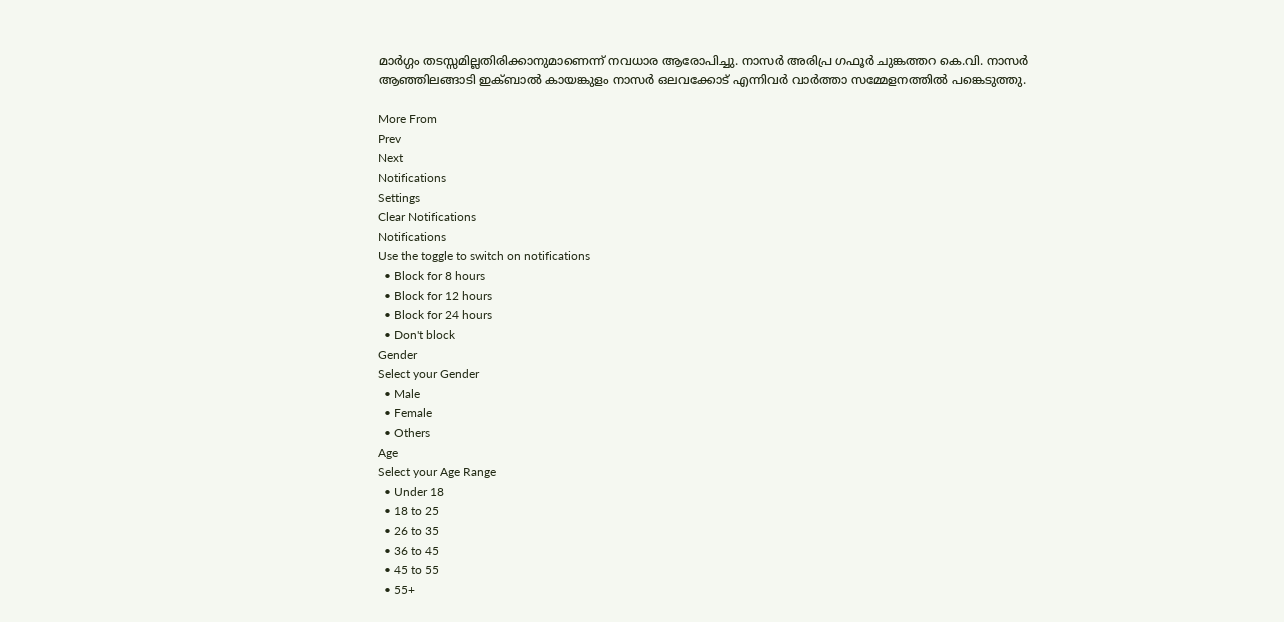മാര്‍ഗ്ഗം തടസ്സമില്ലതിരിക്കാനുമാണെന്ന് നവധാര ആരോപിച്ചു. നാസര്‍ അരിപ്ര ഗഫൂര്‍ ചുങ്കത്തറ കെ.വി. നാസര്‍ ആഞ്ഞിലങ്ങാടി ഇക്ബാല്‍ കായങ്കുളം നാസര്‍ ഒലവക്കോട് എന്നിവര്‍ വാര്‍ത്താ സമ്മേളനത്തില്‍ പങ്കെടുത്തു.

More From
Prev
Next
Notifications
Settings
Clear Notifications
Notifications
Use the toggle to switch on notifications
  • Block for 8 hours
  • Block for 12 hours
  • Block for 24 hours
  • Don't block
Gender
Select your Gender
  • Male
  • Female
  • Others
Age
Select your Age Range
  • Under 18
  • 18 to 25
  • 26 to 35
  • 36 to 45
  • 45 to 55
  • 55+